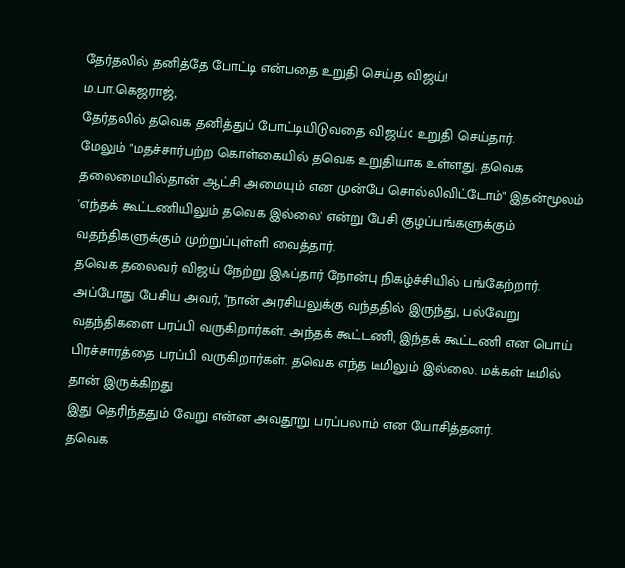தேர்தலில் தனித்தே போட்டி என்பதை உறுதி செய்த விஜய்!
ம.பா.கெஜராஜ்,
தேர்தலில் தவெக தனித்துப் போட்டியிடுவதை விஜய்¢ உறுதி செய்தார்.
மேலும் "மதச்சார்பற்ற கொள்கையில் தவெக உறுதியாக உள்ளது. தவெக தலைமையில்தான் ஆட்சி அமையும் என முன்பே சொல்லிவிட்டோம்" இதன்மூலம் 'எந்தக் கூட்டணியிலும் தவெக இல்லை' என்று பேசி குழப்பங்களுக்கும் வதந்திகளுக்கும் முற்றுப்புள்ளி வைத்தார்.
தவெக தலைவர் விஜய் நேற்று இஃப்தார் நோன்பு நிகழ்ச்சியில் பங்கேற்றார். அப்போது பேசிய அவர், "நான் அரசியலுக்கு வந்ததில் இருந்து, பல்வேறு வதந்திகளை பரப்பி வருகிறார்கள். அந்தக் கூட்டணி, இந்தக் கூட்டணி என பொய் பிரச்சாரத்தை பரப்பி வருகிறார்கள். தவெக எந்த டீமிலும் இல்லை. மக்கள் டீமில் தான் இருக்கிறது
இது தெரிந்ததும் வேறு என்ன அவதூறு பரப்பலாம் என யோசித்தனர்.
தவெக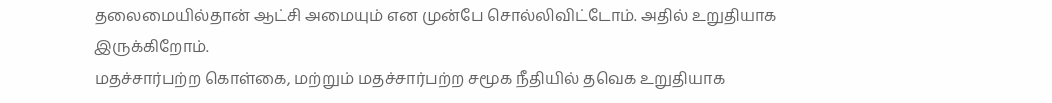தலைமையில்தான் ஆட்சி அமையும் என முன்பே சொல்லிவிட்டோம். அதில் உறுதியாக இருக்கிறோம்.
மதச்சார்பற்ற கொள்கை, மற்றும் மதச்சார்பற்ற சமூக நீதியில் தவெக உறுதியாக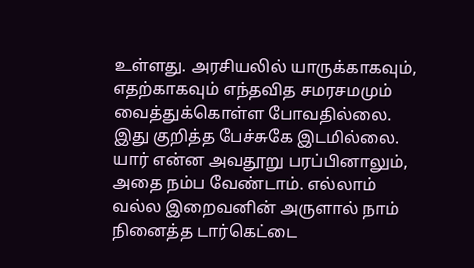உள்ளது. அரசியலில் யாருக்காகவும், எதற்காகவும் எந்தவித சமரசமமும் வைத்துக்கொள்ள போவதில்லை. இது குறித்த பேச்சுகே இடமில்லை.
யார் என்ன அவதூறு பரப்பினாலும், அதை நம்ப வேண்டாம். எல்லாம் வல்ல இறைவனின் அருளால் நாம் நினைத்த டார்கெட்டை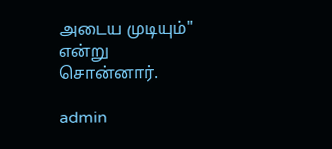அடைய முடியும்" என்று சொன்னார்.

admin